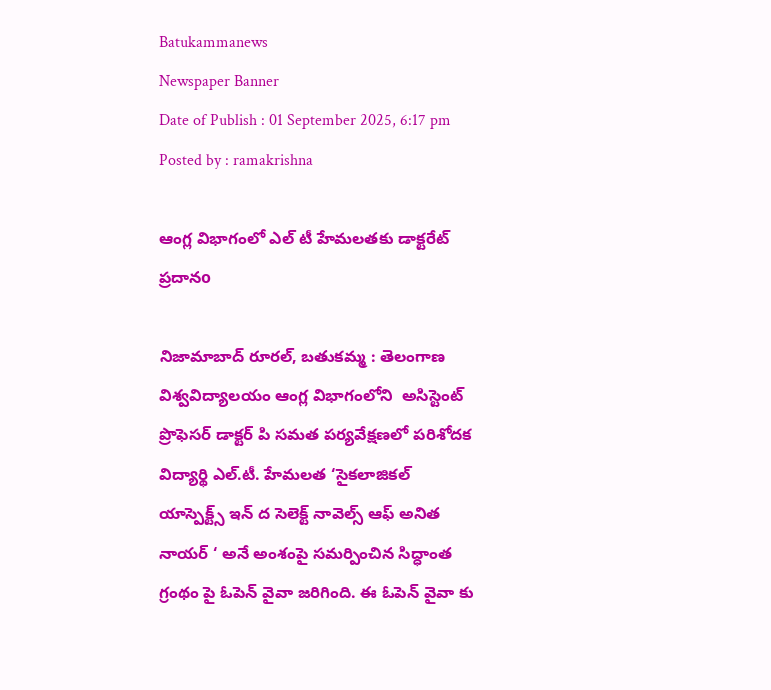Batukammanews
Newspaper Banner
Date of Publish : 01 September 2025, 6:17 pm Posted by : ramakrishna

ఆంగ్ల విభాగంలో ఎల్ టీ హేమలతకు డాక్టరేట్ ప్రదానo

నిజామాబాద్ రూరల్, బతుకమ్మ : తెలంగాణ విశ్వవిద్యాలయం ఆంగ్ల విభాగంలోని  అసిస్టెంట్ ప్రొఫెసర్ డాక్టర్ పి సమత పర్యవేక్షణలో పరిశోదక విద్యార్థి ఎల్.టీ. హేమలత ‘సైకలాజికల్ యాస్పెక్ట్స్ ఇన్ ద సెలెక్ట్ నావెల్స్ ఆఫ్ అనిత నాయర్ ‘ అనే అంశంపై సమర్పించిన సిద్ధాంత గ్రంథం పై ఓపెన్ వైవా జరిగింది. ఈ ఓపెన్ వైవా కు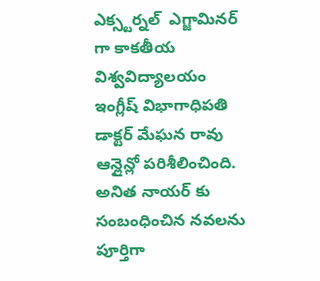ఎక్స్టర్నల్  ఎగ్జామినర్ గా కాకతీయ విశ్వవిద్యాలయం  ఇంగ్లీష్ విభాగాధిపతి డాక్టర్ మేఘన రావు ఆన్లైన్లో పరిశీలించింది. అనిత నాయర్ కు సంబంధించిన నవలను  పూర్తిగా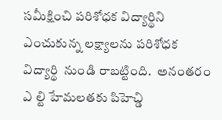సమీక్షించి పరిశోధక విద్యార్థిని ఎంచుకున్న లక్ష్యాలను పరిశోధక విద్యార్థి  నుండి రాబట్టింది.  అనంతరం ఎ ల్టి హేమలతకు పిహెచ్డి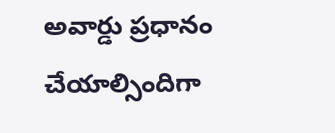అవార్డు ప్రధానం చేయాల్సిందిగా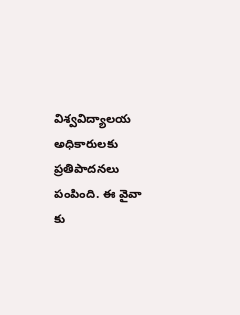విశ్వవిద్యాలయ అధికారులకు  ప్రతిపాదనలు పంపింది. ఈ వైవా  కు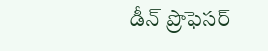డీన్ ప్రొఫెసర్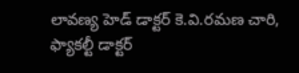లావణ్య హెడ్ డాక్టర్ కె.వి.రమణ చారి, ఫ్యాకల్టీ డాక్టర్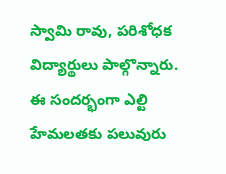స్వామి రావు, పరిశోధక విద్యార్థులు పాల్గొన్నారు. ఈ సందర్భంగా ఎల్టి హేమలతకు పలువురు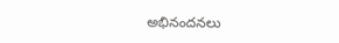అభినందనలు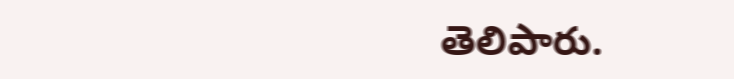తెలిపారు.